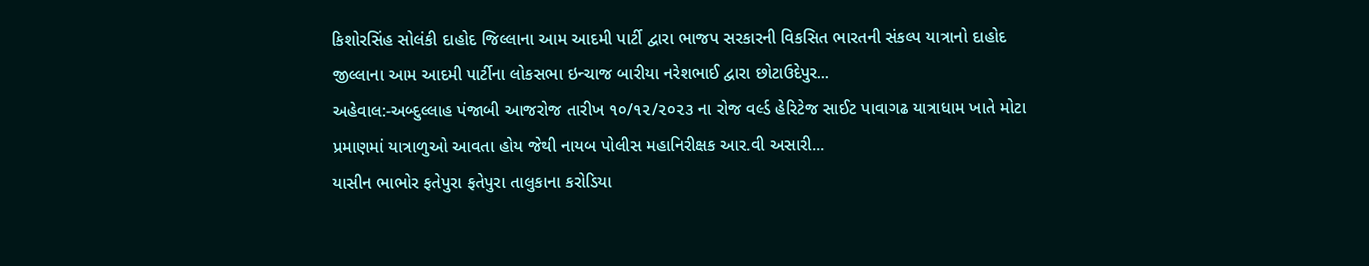કિશોરસિંહ સોલંકી દાહોદ જિલ્લાના આમ આદમી પાર્ટી દ્વારા ભાજપ સરકારની વિકસિત ભારતની સંકલ્પ યાત્રાનો દાહોદ જીલ્લાના આમ આદમી પાર્ટીના લોકસભા ઇન્ચાજ બારીયા નરેશભાઈ દ્વારા છોટાઉદેપુર...
અહેવાલ:-અબ્દુલ્લાહ પંજાબી આજરોજ તારીખ ૧૦/૧૨/૨૦૨૩ ના રોજ વર્લ્ડ હેરિટેજ સાઈટ પાવાગઢ યાત્રાધામ ખાતે મોટા પ્રમાણમાં યાત્રાળુઓ આવતા હોય જેથી નાયબ પોલીસ મહાનિરીક્ષક આર.વી અસારી...
યાસીન ભાભોર ફતેપુરા ફતેપુરા તાલુકાના કરોડિયા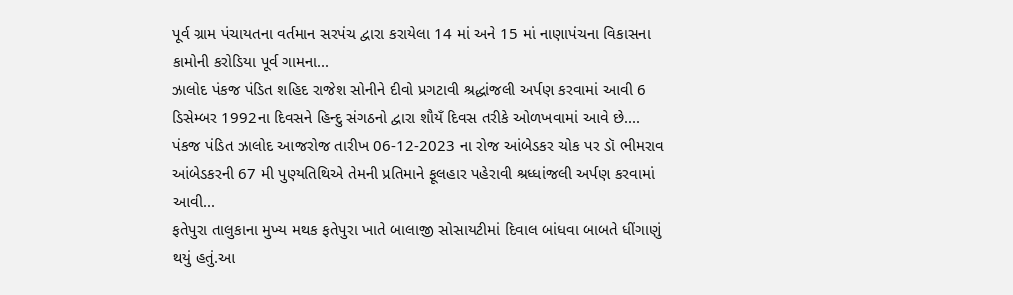પૂર્વ ગ્રામ પંચાયતના વર્તમાન સરપંચ દ્વારા કરાયેલા 14 માં અને 15 માં નાણાપંચના વિકાસના કામોની કરોડિયા પૂર્વ ગામના...
ઝાલોદ પંકજ પંડિત શહિદ રાજેશ સોનીને દીવો પ્રગટાવી શ્રદ્ધાંજલી અર્પણ કરવામાં આવી 6 ડિસેમ્બર 1992ના દિવસને હિન્દુ સંગઠનો દ્વારા શૌયઁ દિવસ તરીકે ઓળખવામાં આવે છે....
પંકજ પંડિત ઝાલોદ આજરોજ તારીખ 06-12-2023 ના રોજ આંબેડકર ચોક પર ડૉ ભીમરાવ આંબેડકરની 67 મી પુણ્યતિથિએ તેમની પ્રતિમાને ફૂલહાર પહેરાવી શ્રધ્ધાંજલી અર્પણ કરવામાં આવી...
ફતેપુરા તાલુકાના મુખ્ય મથક ફતેપુરા ખાતે બાલાજી સોસાયટીમાં દિવાલ બાંધવા બાબતે ધીંગાણું થયું હતું.આ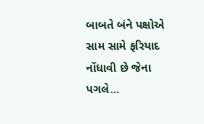બાબતે બંને પક્ષોએ સામ સામે ફરિયાદ નોંધાવી છે જેના પગલે...